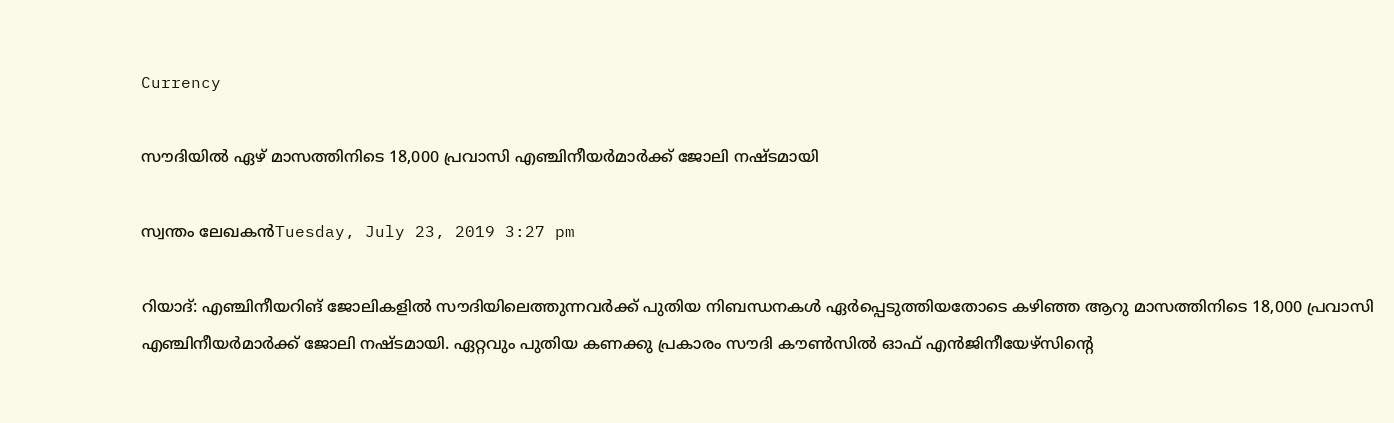Currency

സൗദിയില്‍ ഏഴ് മാസത്തിനിടെ 18,000 പ്രവാസി എഞ്ചിനീയര്‍മാര്‍ക്ക് ജോലി നഷ്ടമായി

സ്വന്തം ലേഖകന്‍Tuesday, July 23, 2019 3:27 pm

റിയാദ്: എഞ്ചിനീയറിങ് ജോലികളില്‍ സൗദിയിലെത്തുന്നവര്‍ക്ക് പുതിയ നിബന്ധനകള്‍ ഏര്‍പ്പെടുത്തിയതോടെ കഴിഞ്ഞ ആറു മാസത്തിനിടെ 18,000 പ്രവാസി എഞ്ചിനീയര്‍മാര്‍ക്ക് ജോലി നഷ്ടമായി. ഏറ്റവും പുതിയ കണക്കു പ്രകാരം സൗദി കൗണ്‍സില്‍ ഓഫ് എന്‍ജിനീയേഴ്‌സിന്റെ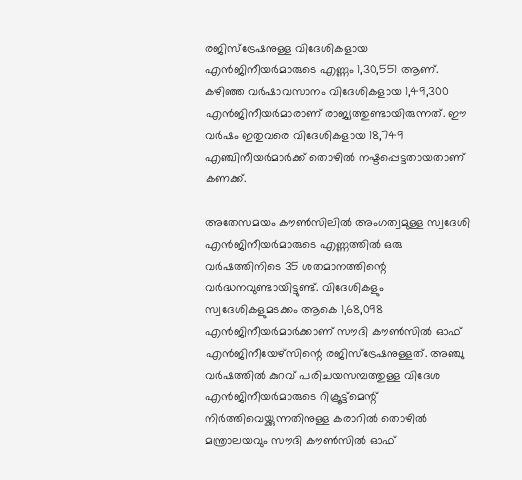രജിസ്ട്രേഷനുള്ള വിദേശികളായ എന്‍ജിനീയര്‍മാരുടെ എണ്ണം 1,30,551 ആണ്. കഴിഞ്ഞ വര്‍ഷാവസാനം വിദേശികളായ 1,49,300 എന്‍ജിനീയര്‍മാരാണ് രാജ്യത്തുണ്ടായിരുന്നത്. ഈ വര്‍ഷം ഇതുവരെ വിദേശികളായ 18,749 എഞ്ചിനീയര്‍മാര്‍ക്ക് തൊഴില്‍ നഷ്ടപ്പെട്ടതായതാണ് കണക്ക്.

അതേസമയം കൗണ്‍സിലില്‍ അംഗത്വമുള്ള സ്വദേശി എന്‍ജിനീയര്‍മാരുടെ എണ്ണത്തില്‍ ഒരു വര്‍ഷത്തിനിടെ 35 ശതമാനത്തിന്റെ വര്‍ദ്ധനവുണ്ടായിട്ടുണ്ട്. വിദേശികളും സ്വദേശികളുമടക്കം ആകെ 1,68,098 എന്‍ജിനീയര്‍മാര്‍ക്കാണ് സൗദി കൗണ്‍സില്‍ ഓഫ് എന്‍ജിനീയേഴ്‌സിന്റെ രജിസ്ട്രേഷനുള്ളത്. അഞ്ചു വര്‍ഷത്തില്‍ കുറവ് പരിചയസമ്പത്തുള്ള വിദേശ എന്‍ജിനീയര്‍മാരുടെ റിക്രൂട്ട്മെന്റ് നിര്‍ത്തിവെയ്ക്കുന്നതിനുള്ള കരാറില്‍ തൊഴില്‍ മന്ത്രാലയവും സൗദി കൗണ്‍സില്‍ ഓഫ്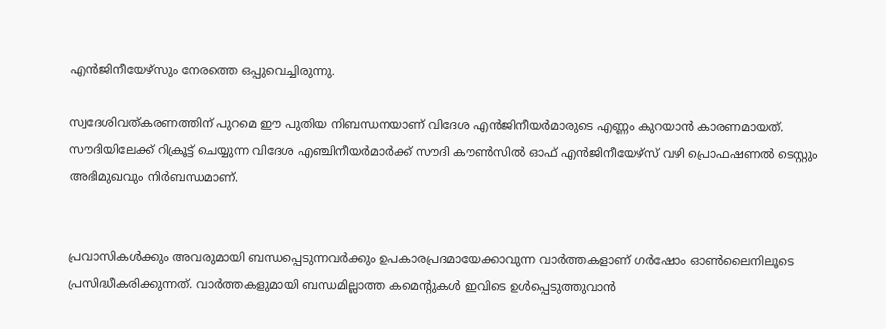എന്‍ജിനീയേഴ്സും നേരത്തെ ഒപ്പുവെച്ചിരുന്നു.

സ്വദേശിവത്കരണത്തിന് പുറമെ ഈ പുതിയ നിബന്ധനയാണ് വിദേശ എന്‍ജിനീയര്‍മാരുടെ എണ്ണം കുറയാന്‍ കാരണമായത്. സൗദിയിലേക്ക് റിക്രൂട്ട് ചെയ്യുന്ന വിദേശ എഞ്ചിനീയര്‍മാര്‍ക്ക് സൗദി കൗണ്‍സില്‍ ഓഫ് എന്‍ജിനീയേഴ്സ് വഴി പ്രൊഫഷണല്‍ ടെസ്റ്റും അഭിമുഖവും നിര്‍ബന്ധമാണ്.


പ്രവാസികൾക്കും അവരുമായി ബന്ധപ്പെടുന്നവർക്കും ഉപകാരപ്രദമായേക്കാവുന്ന വാർത്തകളാണ് ഗർഷോം ഓൺലൈനിലൂടെ പ്രസിദ്ധീകരിക്കുന്നത്. വാർത്തകളുമായി ബന്ധമില്ലാത്ത കമെന്റുകൾ ഇവിടെ ഉൾപ്പെടുത്തുവാൻ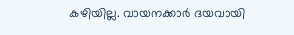കഴിയില്ല. വായനക്കാർ ദയവായി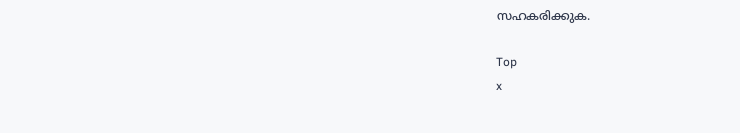സഹകരിക്കുക.

Top
x